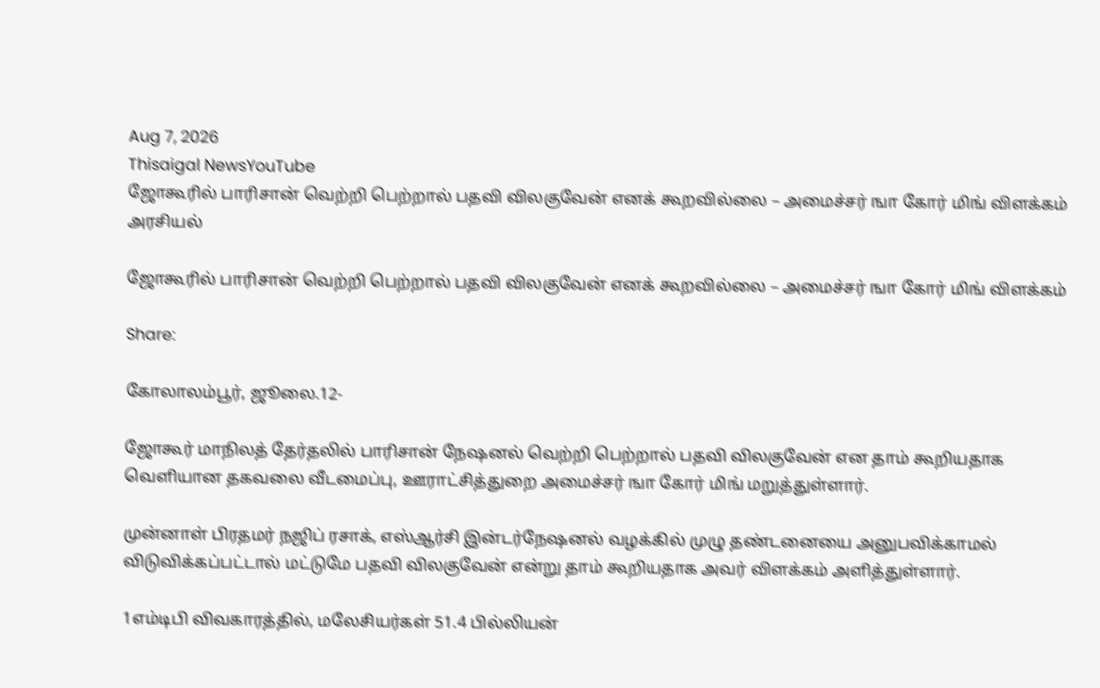Aug 7, 2026
Thisaigal NewsYouTube
ஜோகூரில் பாரிசான் வெற்றி பெற்றால் பதவி விலகுவேன் எனக் கூறவில்லை – அமைச்சர் ஙா கோர் மிங் விளக்கம்
அரசியல்

ஜோகூரில் பாரிசான் வெற்றி பெற்றால் பதவி விலகுவேன் எனக் கூறவில்லை – அமைச்சர் ஙா கோர் மிங் விளக்கம்

Share:

கோலாலம்பூர், ஜூலை.12-

ஜோகூர் மாநிலத் தேர்தலில் பாரிசான் நேஷனல் வெற்றி பெற்றால் பதவி விலகுவேன் என தாம் கூறியதாக வெளியான தகவலை வீடமைப்பு, ஊராட்சித்துறை அமைச்சர் ஙா கோர் மிங் மறுத்துள்ளார்.

முன்னாள் பிரதமர் நஜிப் ரசாக், எஸ்ஆர்சி இன்டர்நேஷனல் வழக்கில் முழு தண்டனையை அனுபவிக்காமல் விடுவிக்கப்பட்டால் மட்டுமே பதவி விலகுவேன் என்று தாம் கூறியதாக அவர் விளக்கம் அளித்துள்ளார்.

1எம்டிபி விவகாரத்தில், மலேசியர்கள் 51.4 பில்லியன்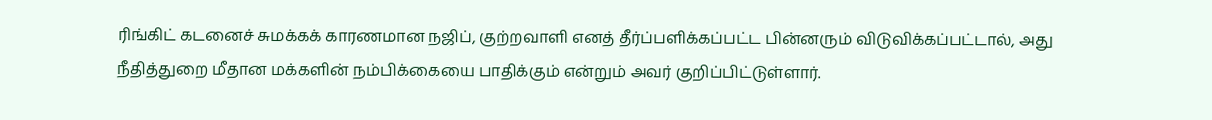ரிங்கிட் கடனைச் சுமக்கக் காரணமான நஜிப், குற்றவாளி எனத் தீர்ப்பளிக்கப்பட்ட பின்னரும் விடுவிக்கப்பட்டால், அது நீதித்துறை மீதான மக்களின் நம்பிக்கையை பாதிக்கும் என்றும் அவர் குறிப்பிட்டுள்ளார்.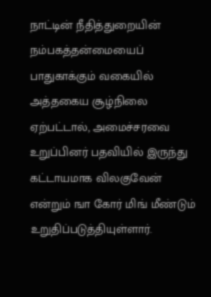நாட்டின் நீதித்துறையின் நம்பகத்தன்மையைப் பாதுகாக்கும் வகையில் அத்தகைய சூழ்நிலை ஏற்பட்டால், அமைச்சரவை உறுப்பினர் பதவியில் இருந்து கட்டாயமாக விலகுவேன் என்றும் ஙா கோர் மிங் மீண்டும் உறுதிப்படுத்தியுள்ளார்.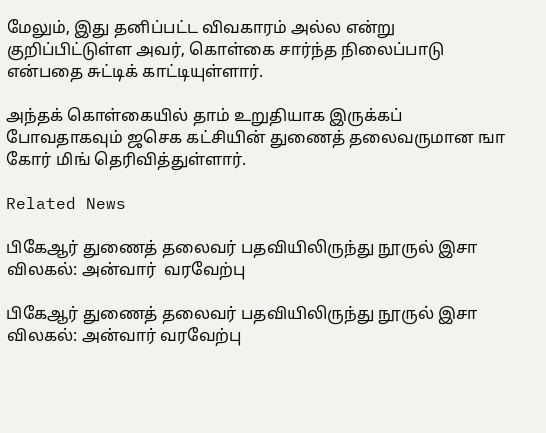மேலும், இது தனிப்பட்ட விவகாரம் அல்ல என்று குறிப்பிட்டுள்ள அவர், கொள்கை சார்ந்த நிலைப்பாடு என்பதை சுட்டிக் காட்டியுள்ளார்.

அந்தக் கொள்கையில் தாம் உறுதியாக இருக்கப் போவதாகவும் ஜசெக கட்சியின் துணைத் தலைவருமான ஙா கோர் மிங் தெரிவித்துள்ளார்.

Related News

பிகேஆர் துணைத் தலைவர் பதவியிலிருந்து நூருல் இசா விலகல்: அன்வார்  வரவேற்பு

பிகேஆர் துணைத் தலைவர் பதவியிலிருந்து நூருல் இசா விலகல்: அன்வார் வரவேற்பு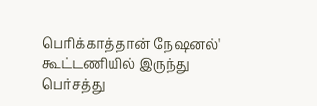பெரிக்காத்தான் நேஷனல்' கூட்டணியில் இருந்து பெர்சத்து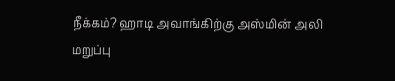நீக்கம்? ஹாடி அவாங்கிற்கு அஸ்மின் அலி மறுப்பு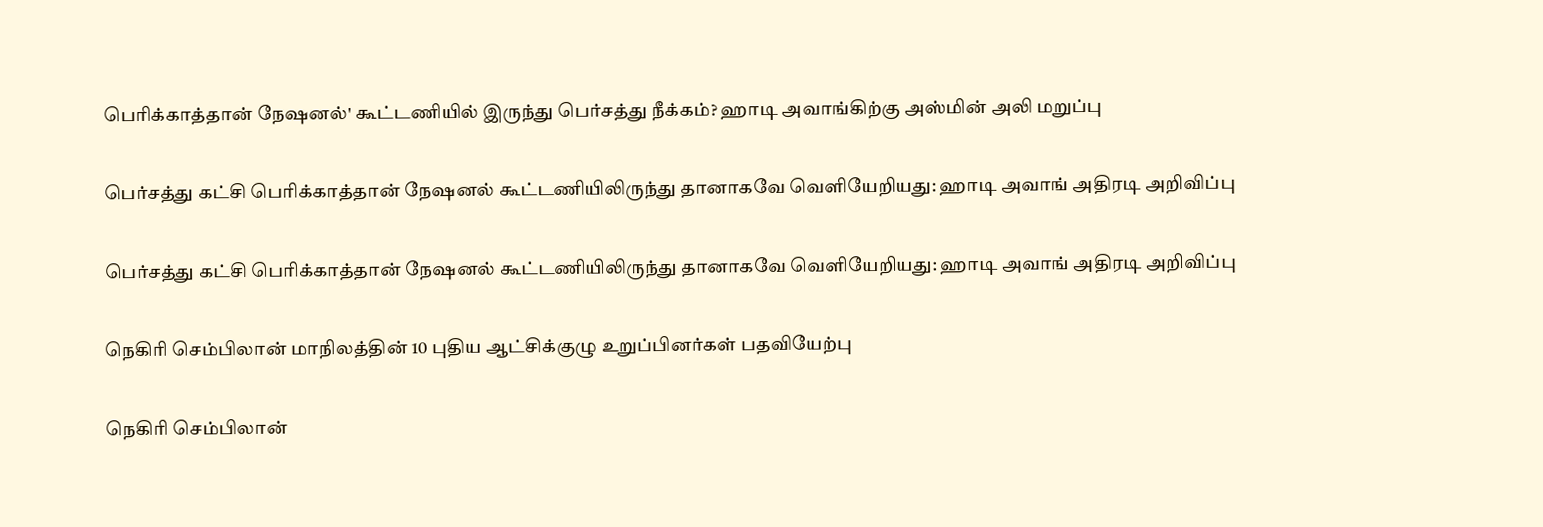பெரிக்காத்தான் நேஷனல்' கூட்டணியில் இருந்து பெர்சத்து நீக்கம்? ஹாடி அவாங்கிற்கு அஸ்மின் அலி மறுப்பு

பெர்சத்து கட்சி பெரிக்காத்தான் நேஷனல் கூட்டணியிலிருந்து தானாகவே வெளியேறியது: ஹாடி அவாங் அதிரடி அறிவிப்பு

பெர்சத்து கட்சி பெரிக்காத்தான் நேஷனல் கூட்டணியிலிருந்து தானாகவே வெளியேறியது: ஹாடி அவாங் அதிரடி அறிவிப்பு

நெகிரி செம்பிலான் மாநிலத்தின் 10 புதிய ஆட்சிக்குழு உறுப்பினர்கள் பதவியேற்பு

நெகிரி செம்பிலான்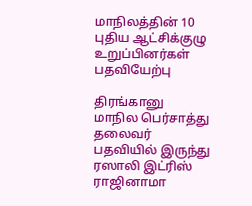மாநிலத்தின் 10 புதிய ஆட்சிக்குழு உறுப்பினர்கள் பதவியேற்பு

திரங்கானு மாநில பெர்சாத்து தலைவர் பதவியில் இருந்து ரஸாலி இட்ரிஸ் ராஜினாமா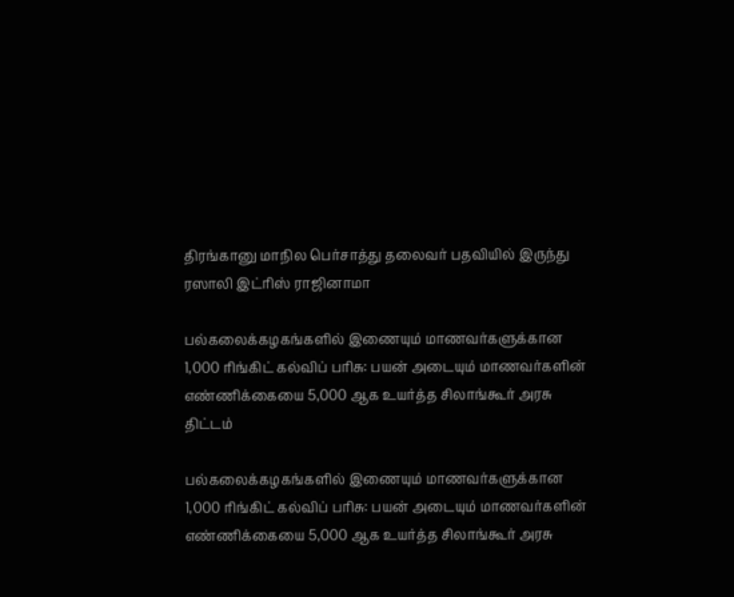திரங்கானு மாநில பெர்சாத்து தலைவர் பதவியில் இருந்து ரஸாலி இட்ரிஸ் ராஜினாமா

பல்கலைக்கழகங்களில் இணையும் மாணவர்களுக்கான 1,000 ரிங்கிட் கல்விப் பரிசு: பயன் அடையும் மாணவர்களின் எண்ணிக்கையை 5,000 ஆக உயர்த்த சிலாங்கூர் அரசு திட்டம்

பல்கலைக்கழகங்களில் இணையும் மாணவர்களுக்கான 1,000 ரிங்கிட் கல்விப் பரிசு: பயன் அடையும் மாணவர்களின் எண்ணிக்கையை 5,000 ஆக உயர்த்த சிலாங்கூர் அரசு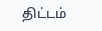திட்டம்